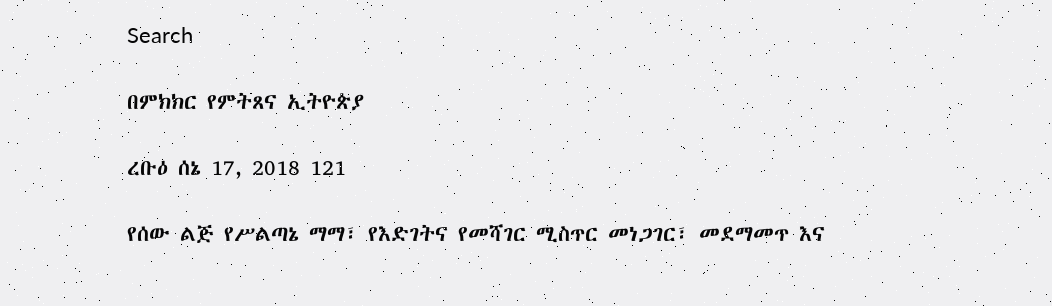Search

በምክክር የምትጸና ኢትዮጵያ

ረቡዕ ሰኔ 17, 2018 121

የሰው ልጅ የሥልጣኔ ማማ፣ የእድገትና የመሻገር ሚስጥር መነጋገር፣ መደማመጥ እና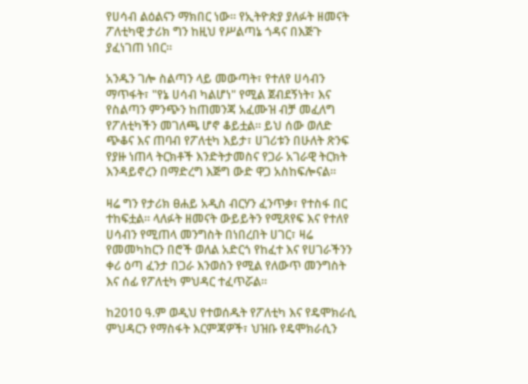የሀሳብ ልዕልናን ማክበር ነው። የኢትዮጵያ ያለፉት ዘመናት ፖለቲካዊ ታሪክ ግን ከዚህ የሥልጣኔ ጎዳና በእጅጉ ያፈነገጠ ነበር።

አንዱን ገሎ ስልጣን ላይ መውጣት፣ የተለየ ሀሳብን ማጥፋት፣ "የኔ ሀሳብ ካልሆነ" የሚል ጀብደኝነት፣ እና የስልጣን ምንጭን ከጠመንጃ አፈሙዝ ብቻ መፈለግ የፖለቲካችን መገለጫ ሆኖ ቆይቷል። ይህ ሰው ወለድ ጭቆና እና ጠባብ የፖለቲካ እይታ፣ ሀገሪቱን በሁለት ጽንፍ የያዙ ነጠላ ትርክቶች እንድትታመስና የጋራ አገራዊ ትርክት እንዳይኖረን በማድረግ እጅግ ውድ ዋጋ አስከፍሎናል።

ዛሬ ግን የታሪክ ፀሐይ አዲስ ብርሃን ፈንጥቃ፣ የተስፋ በር ተከፍቷል። ላለፉት ዘመናት ውይይትን የሚጸየፍ እና የተለየ ሀሳብን የሚጠላ መንግስት በነበረበት ሀገር፣ ዛሬ የመመካከርን በሮች ወለል አድርጎ የከፈተ እና የሀገራችንን ቀሪ ዕጣ ፈንታ በጋራ እንወስን የሚል የለውጥ መንግስት እና ሰፊ የፖለቲካ ምህዳር ተፈጥሯል።

ከ2010 ዓ.ም ወዲህ የተወሰዱት የፖለቲካ እና የዴሞክራሲ ምህዳርን የማስፋት እርምጃዎች፣ ህዝቡ የዴሞክራሲን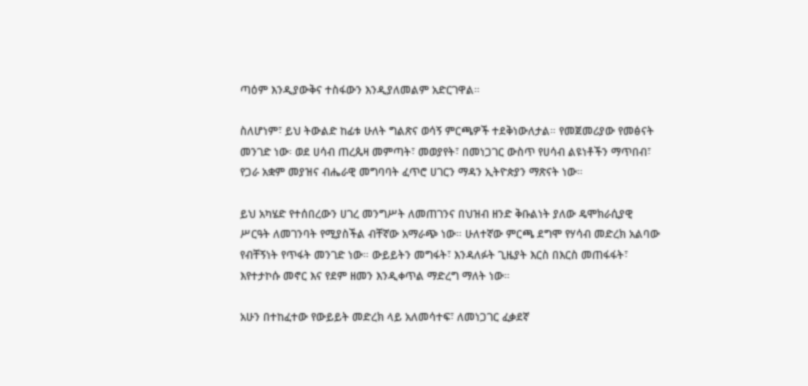ጣዕም እንዲያውቅና ተስፋውን እንዲያለመልም አድርገዋል።

ስለሆነም፣ ይህ ትውልድ ከፊቱ ሁለት ግልጽና ወሳኝ ምርጫዎች ተደቅነውለታል። የመጀመሪያው የመፅናት መንገድ ነው፡ ወደ ሀሳብ ጠረጴዛ መምጣት፣ መወያየት፣ በመነጋገር ውስጥ የሀሳብ ልዩነቶችን ማጥበብ፣ የጋራ አቋም መያዝና ብሔራዊ መግባባት ፈጥሮ ሀገርን ማዳን ኢትዮጵያን ማጽናት ነው።

ይህ አካሄድ የተሰበረውን ሀገረ መንግሥት ለመጠገንና በህዝብ ዘንድ ቅቡልነት ያለው ዴሞክራሲያዊ ሥርዓት ለመገንባት የሚያስችል ብቸኛው አማራጭ ነው። ሁለተኛው ምርጫ ደግሞ የሃሳብ መድረክ አልባው የብቸኝነት የጥፋት መንገድ ነው። ውይይትን መግፋት፣ እንዳለፉት ጊዜያት እርስ በእርስ መጠፋፋት፣ እየተታኮሱ መኖር እና የደም ዘመን እንዲቀጥል ማድረግ ማለት ነው።

አሁን በተከፈተው የውይይት መድረክ ላይ አለመሳተፍ፣ ለመነጋገር ፈቃደኛ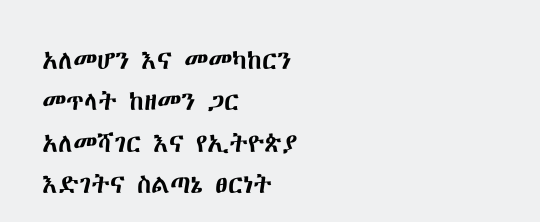አለመሆን እና መመካከርን መጥላት ከዘመን ጋር አለመሻገር እና የኢትዮጵያ እድገትና ስልጣኔ ፀርነት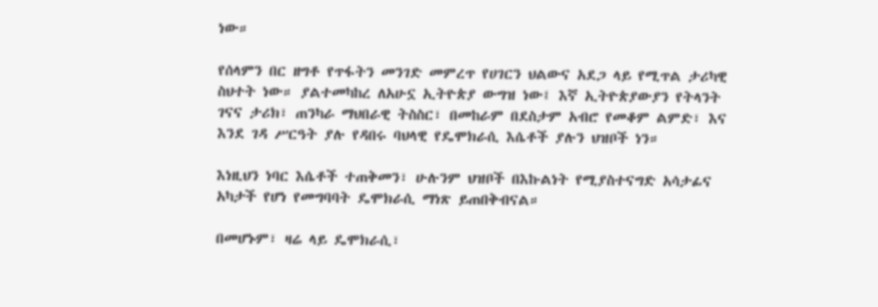ነው።

የሰላምን በር ዘግቶ የጥፋትን መንገድ መምረጥ የሀገርን ህልውና አደጋ ላይ የሚጥል ታሪካዊ ስህተት ነው። ያልተመካከረ ለአሁኗ ኢትዮጵያ ውግዝ ነው፤ እኛ ኢትዮጵያውያን የትላንት ገናና ታሪክ፣ ጠንካራ ማህበራዊ ትስስር፣ በመከራም በደስታም አብሮ የመቆም ልምድ፣ እና እንደ ገዳ ሥርዓት ያሉ የዳበሩ ባህላዊ የዴሞክራሲ እሴቶች ያሉን ህዝቦች ነን።

እነዚህን ነባር እሴቶች ተጠቅመን፣ ሁሉንም ህዝቦች በእኩልነት የሚያስተናግድ አሳታፊና አካታች የሆነ የመግባባት ዴሞክራሲ ማነጽ ይጠበቅብናል።

በመሆኑም፣ ዛሬ ላይ ዴሞክራሲ፣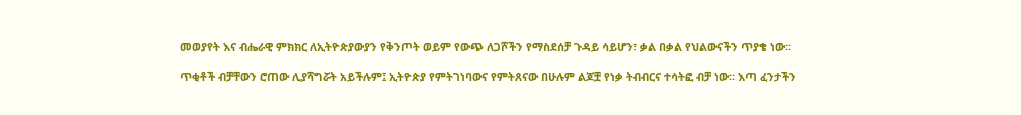መወያየት እና ብሔራዊ ምክክር ለኢትዮጵያውያን የቅንጦት ወይም የውጭ ለጋሾችን የማስደሰቻ ጉዳይ ሳይሆን፣ ቃል በቃል የህልውናችን ጥያቄ ነው።

ጥቂቶች ብቻቸውን ሮጠው ሊያሻግሯት አይችሉም፤ ኢትዮጵያ የምትገነባውና የምትጸናው በሁሉም ልጆቿ የነቃ ትብብርና ተሳትፎ ብቻ ነው። እጣ ፈንታችን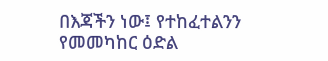በእጃችን ነው፤ የተከፈተልንን የመመካከር ዕድል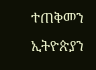ተጠቅመን ኢትዮጵያን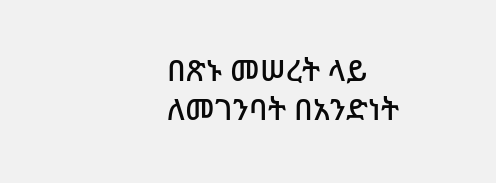በጽኑ መሠረት ላይ ለመገንባት በአንድነት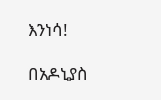እንነሳ!

በአዶኒያስ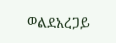ወልደአረጋይ